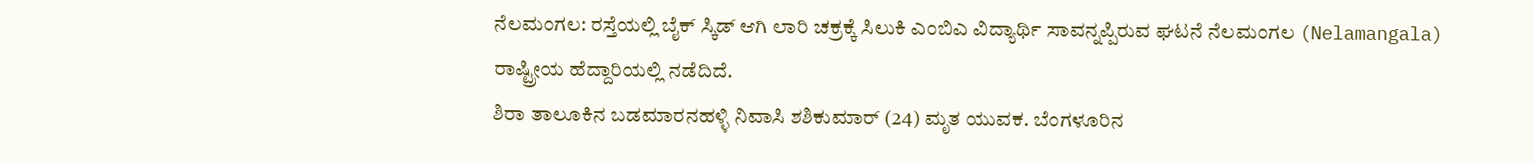ನೆಲಮಂಗಲ: ರಸ್ತೆಯಲ್ಲಿ ಬೈಕ್ ಸ್ಕಿಡ್ ಆಗಿ ಲಾರಿ ಚಕ್ರಕ್ಕೆ ಸಿಲುಕಿ ಎಂಬಿಎ ವಿದ್ಯಾರ್ಥಿ ಸಾವನ್ನಪ್ಪಿರುವ ಘಟನೆ ನೆಲಮಂಗಲ (Nelamangala) ರಾಷ್ಟ್ರೀಯ ಹೆದ್ದಾರಿಯಲ್ಲಿ ನಡೆದಿದೆ.
ಶಿರಾ ತಾಲೂಕಿನ ಬಡಮಾರನಹಳ್ಳಿ ನಿವಾಸಿ ಶಶಿಕುಮಾರ್ (24) ಮೃತ ಯುವಕ. ಬೆಂಗಳೂರಿನ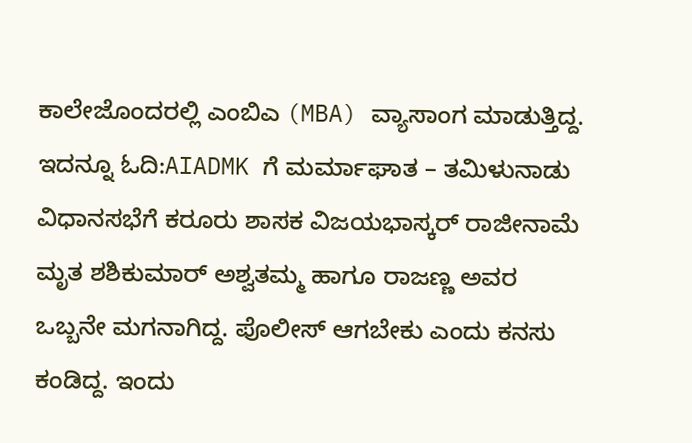ಕಾಲೇಜೊಂದರಲ್ಲಿ ಎಂಬಿಎ (MBA) ವ್ಯಾಸಾಂಗ ಮಾಡುತ್ತಿದ್ದ. ಇದನ್ನೂ ಓದಿ:AIADMK ಗೆ ಮರ್ಮಾಘಾತ – ತಮಿಳುನಾಡು ವಿಧಾನಸಭೆಗೆ ಕರೂರು ಶಾಸಕ ವಿಜಯಭಾಸ್ಕರ್ ರಾಜೀನಾಮೆ
ಮೃತ ಶಶಿಕುಮಾರ್ ಅಶ್ವತಮ್ಮ ಹಾಗೂ ರಾಜಣ್ಣ ಅವರ ಒಬ್ಬನೇ ಮಗನಾಗಿದ್ದ. ಪೊಲೀಸ್ ಆಗಬೇಕು ಎಂದು ಕನಸು ಕಂಡಿದ್ದ. ಇಂದು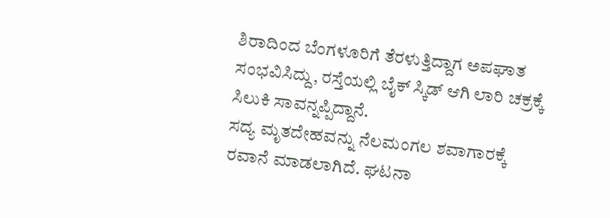ಶಿರಾದಿಂದ ಬೆಂಗಳೂರಿಗೆ ತೆರಳುತ್ತಿದ್ದಾಗ ಅಪಘಾತ ಸಂಭವಿಸಿದ್ದು, ರಸ್ತೆಯಲ್ಲಿ ಬೈಕ್ ಸ್ಕಿಡ್ ಆಗಿ ಲಾರಿ ಚಕ್ರಕ್ಕೆ ಸಿಲುಕಿ ಸಾವನ್ನಪ್ಪಿದ್ದಾನೆ.
ಸದ್ಯ ಮೃತದೇಹವನ್ನು ನೆಲಮಂಗಲ ಶವಾಗಾರಕ್ಕೆ ರವಾನೆ ಮಾಡಲಾಗಿದೆ. ಘಟನಾ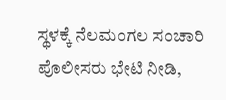ಸ್ಥಳಕ್ಕೆ ನೆಲಮಂಗಲ ಸಂಚಾರಿ ಪೊಲೀಸರು ಭೇಟಿ ನೀಡಿ,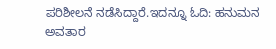ಪರಿಶೀಲನೆ ನಡೆಸಿದ್ದಾರೆ.ಇದನ್ನೂ ಓದಿ: ಹನುಮನ ಅವತಾರ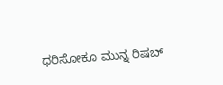ಧರಿಸೋಕೂ ಮುನ್ನ ರಿಷಬ್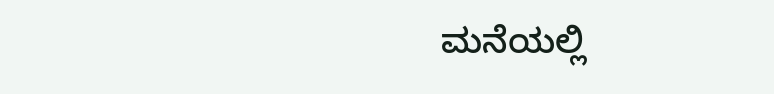ಮನೆಯಲ್ಲಿ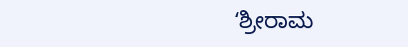ʻಶ್ರೀರಾಮ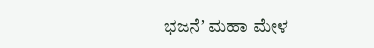ಭಜನೆʼ ಮಹಾ ಮೇಳ